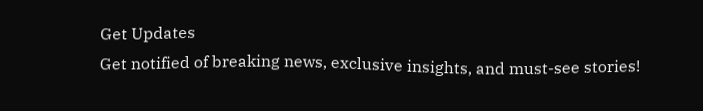Get Updates
Get notified of breaking news, exclusive insights, and must-see stories!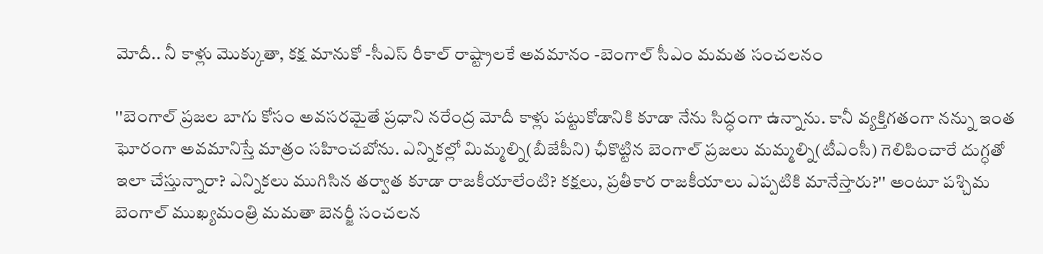మోదీ.. నీ కాళ్లు మొక్కుతా, కక్ష మానుకో -సీఎస్ రీకాల్ రాష్ట్రాలకే అవమానం -బెంగాల్ సీఎం మమత సంచలనం

''బెంగాల్ ప్రజల బాగు కోసం అవసరమైతే ప్రధాని నరేంద్ర మోదీ కాళ్లు పట్టుకోడానికి కూడా నేను సిద్ధంగా ఉన్నాను. కానీ వ్యక్తిగతంగా నన్ను ఇంత ఘోరంగా అవమానిస్తే మాత్రం సహించబోను. ఎన్నికల్లో మిమ్మల్ని(బీజేపీని) ఛీకొట్టిన బెంగాల్ ప్రజలు మమ్మల్ని(టీఎంసీ) గెలిపించారే దుగ్ధతో ఇలా చేస్తున్నారా? ఎన్నికలు ముగిసిన తర్వాత కూడా రాజకీయాలేంటి? కక్షలు, ప్రతీకార రాజకీయాలు ఎప్పటికి మానేస్తారు?'' అంటూ పశ్చిమ బెంగాల్ ముఖ్యమంత్రి మమతా బెనర్జీ సంచలన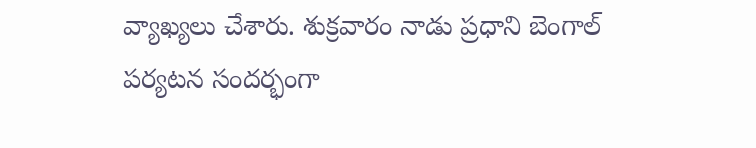వ్యాఖ్యలు చేశారు. శుక్రవారం నాడు ప్రధాని బెంగాల్ పర్యటన సందర్భంగా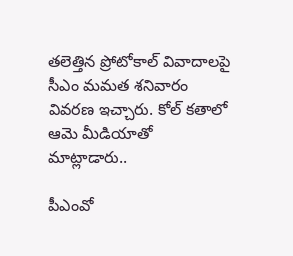తలెత్తిన ప్రోటోకాల్ వివాదాలపై సీఎం మమత శనివారం వివరణ ఇచ్చారు. కోల్ కతాలో ఆమె మీడియాతో మాట్లాడారు..

పీఎంవో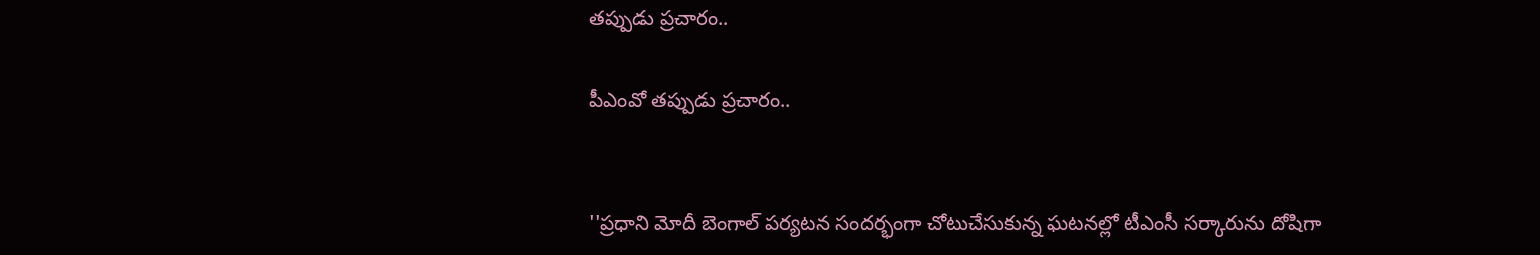తప్పుడు ప్రచారం..

పీఎంవో తప్పుడు ప్రచారం..


''ప్రధాని మోదీ బెంగాల్ పర్యటన సందర్భంగా చోటుచేసుకున్న ఘటనల్లో టీఎంసీ సర్కారును దోషిగా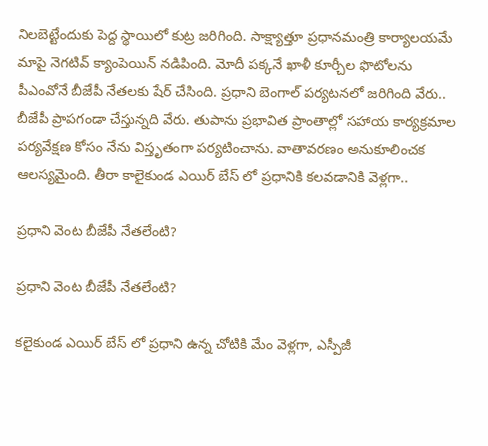నిలబెట్టేందుకు పెద్ద స్థాయిలో కుట్ర జరిగింది. సాక్ష్యాత్తూ ప్రధానమంత్రి కార్యాలయమే మాపై నెగటివ్ క్యాంపెయిన్ నడిపింది. మోదీ పక్కనే ఖాళీ కూర్చీల ఫొటోలను పీఎంవోనే బీజేపీ నేతలకు షేర్ చేసింది. ప్రధాని బెంగాల్ పర్యటనలో జరిగింది వేరు.. బీజేపీ ప్రాపగండా చేస్తున్నది వేరు. తుపాను ప్రభావిత ప్రాంతాల్లో సహాయ కార్యక్రమాల పర్యవేక్షణ కోసం నేను విస్తృతంగా పర్యటించాను. వాతావరణం అనుకూలించక ఆలస్యమైంది. తీరా కాలైకుండ ఎయిర్ బేస్ లో ప్రధానికి కలవడానికి వెళ్లగా..

ప్రధాని వెంట బీజేపీ నేతలేంటి?

ప్రధాని వెంట బీజేపీ నేతలేంటి?

కలైకుండ ఎయిర్ బేస్ లో ప్రధాని ఉన్న చోటికి మేం వెళ్లగా, ఎస్పీజీ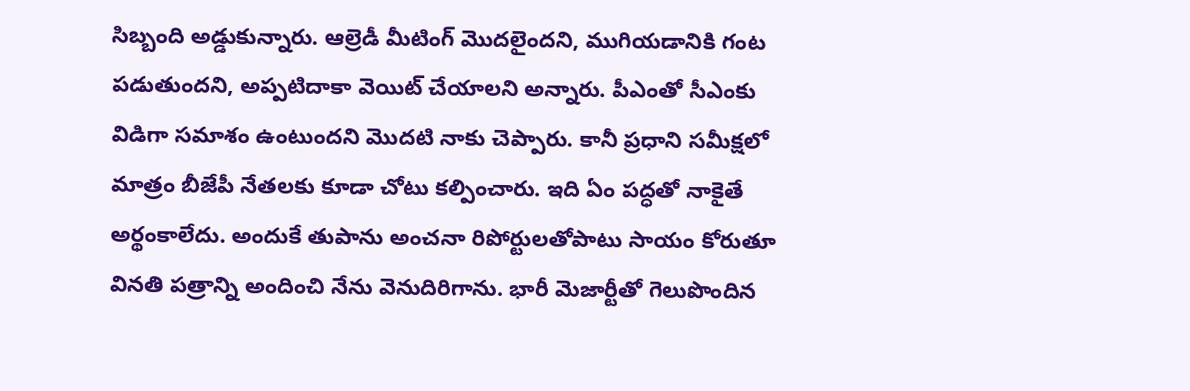సిబ్బంది అడ్డుకున్నారు. ఆల్రెడీ మీటింగ్ మొదలైందని, ముగియడానికి గంట పడుతుందని, అప్పటిదాకా వెయిట్ చేయాలని అన్నారు. పీఎంతో సీఎంకు విడిగా సమాశం ఉంటుందని మొదటి నాకు చెప్పారు. కానీ ప్రధాని సమీక్షలో మాత్రం బీజేపీ నేతలకు కూడా చోటు కల్పించారు. ఇది ఏం పద్ధతో నాకైతే అర్థంకాలేదు. అందుకే తుపాను అంచనా రిపోర్టులతోపాటు సాయం కోరుతూ వినతి పత్రాన్ని అందించి నేను వెనుదిరిగాను. భారీ మెజార్టీతో గెలుపొందిన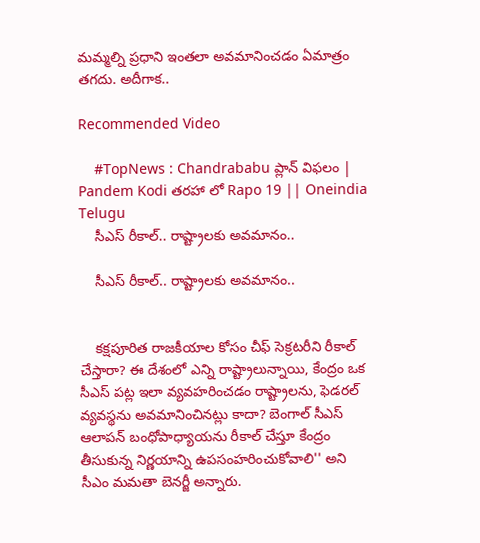మమ్మల్ని ప్రధాని ఇంతలా అవమానించడం ఏమాత్రం తగదు. అదీగాక..

Recommended Video

    #TopNews : Chandrababu ప్లాన్ విఫలం | Pandem Kodi తరహా లో Rapo 19 || Oneindia Telugu
    సీఎస్ రీకాల్.. రాష్ట్రాలకు అవమానం..

    సీఎస్ రీకాల్.. రాష్ట్రాలకు అవమానం..


    కక్షపూరిత రాజకీయాల కోసం చీఫ్ సెక్రటరీని రీకాల్ చేస్తారా? ఈ దేశంలో ఎన్ని రాష్ట్రాలున్నాయి, కేంద్రం ఒక సీఎస్ పట్ల ఇలా వ్యవహరించడం రాష్ట్రాలను, ఫెడరల్ వ్యవస్థను అవమానించినట్లు కాదా? బెంగాల్ సీఎస్ ఆలాపన్‌ బంధోపాధ్యాయను రీకాల్ చేస్తూ కేంద్రం తీసుకున్న నిర్ణయాన్ని ఉపసంహరించుకోవాలి'' అని సీఎం మమతా బెనర్జీ అన్నారు.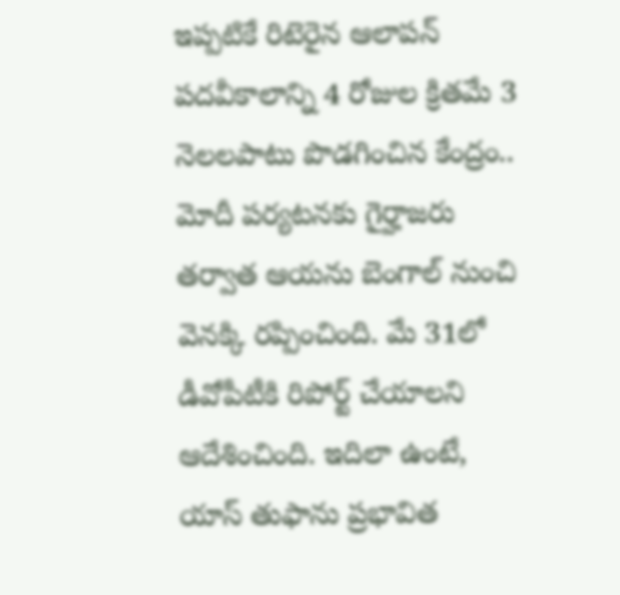ఇప్పటికే రిటెరైన ఆలాపన్‌ పదవీకాలాన్ని 4 రోజుల క్రితమే 3 నెలలపాటు పొడగించిన కేంద్రం.. మోదీ పర్యటనకు గైర్హాజరు తర్వాత ఆయను బెంగాల్‌ నుంచి వెనక్కి రప్పించింది. మే 31లో డీవోపీటీకి రిపోర్ట్ చేయాలని ఆదేశించింది. ఇదిలా ఉంటే, యాస్‌ తుఫాను ప్రభావిత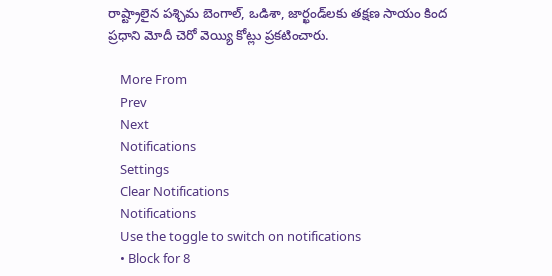రాష్ట్రాలైన పశ్చిమ బెంగాల్‌, ఒడిశా, జార్ఖండ్‌లకు తక్షణ సాయం కింద ప్రధాని మోదీ చెరో వెయ్యి కోట్లు ప్రకటించారు.

    More From
    Prev
    Next
    Notifications
    Settings
    Clear Notifications
    Notifications
    Use the toggle to switch on notifications
    • Block for 8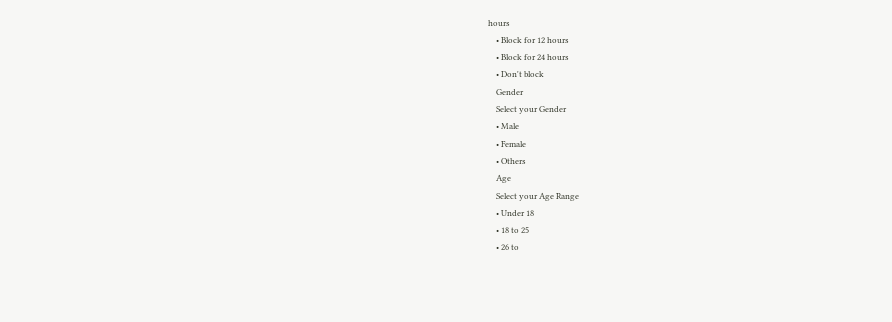hours
    • Block for 12 hours
    • Block for 24 hours
    • Don't block
    Gender
    Select your Gender
    • Male
    • Female
    • Others
    Age
    Select your Age Range
    • Under 18
    • 18 to 25
    • 26 to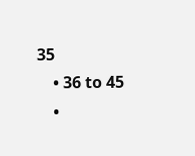35
    • 36 to 45
    •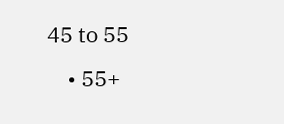45 to 55
    • 55+